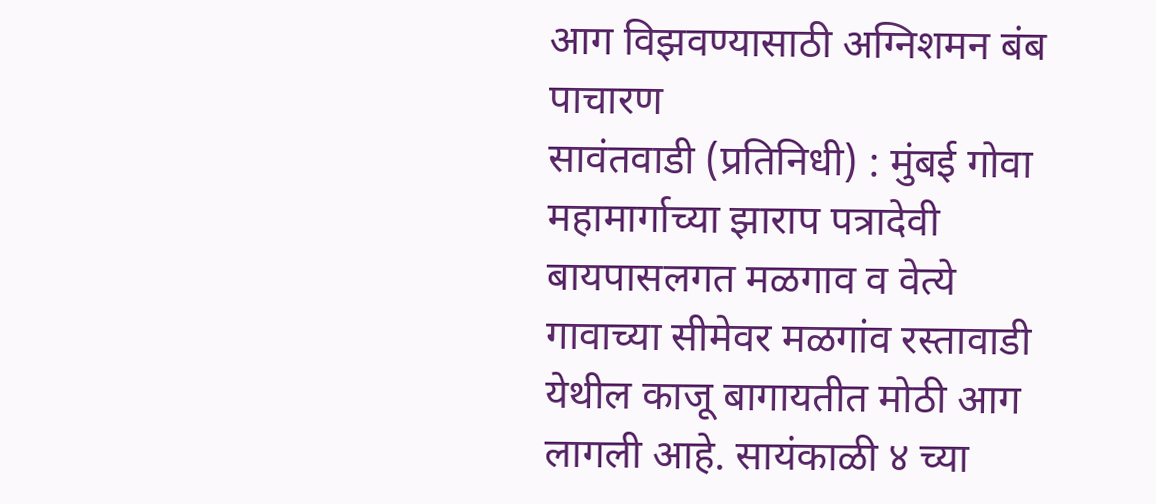आग विझवण्यासाठी अग्निशमन बंब पाचारण
सावंतवाडी (प्रतिनिधी) : मुंबई गोवा महामार्गाच्या झाराप पत्रादेवी बायपासलगत मळगाव व वेत्ये गावाच्या सीमेवर मळगांव रस्तावाडी येथील काजू बागायतीत मोठी आग लागली आहे. सायंकाळी ४ च्या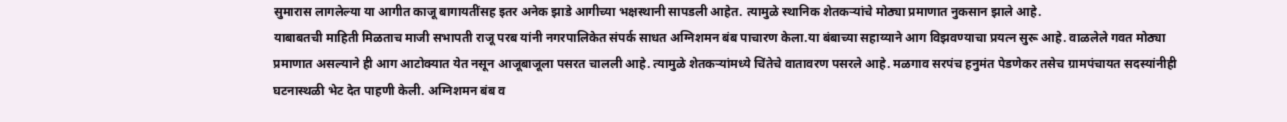सुमारास लागलेल्या या आगीत काजू बागायतींसह इतर अनेक झाडे आगीच्या भक्षस्थानी सापडली आहेत. त्यामुळे स्थानिक शेतकऱ्यांचे मोठ्या प्रमाणात नुकसान झाले आहे.
याबाबतची माहिती मिळताच माजी सभापती राजू परब यांनी नगरपालिकेत संपर्क साधत अग्निशमन बंब पाचारण केला.या बंबाच्या सहाय्याने आग विझवण्याचा प्रयत्न सुरू आहे. वाळलेले गवत मोठ्या प्रमाणात असल्याने ही आग आटोक्यात येत नसून आजूबाजूला पसरत चालली आहे. त्यामुळे शेतकऱ्यांमध्ये चिंतेचे वातावरण पसरले आहे. मळगाव सरपंच हनुमंत पेडणेकर तसेच ग्रामपंचायत सदस्यांनीही घटनास्थळी भेट देत पाहणी केली. अग्निशमन बंब व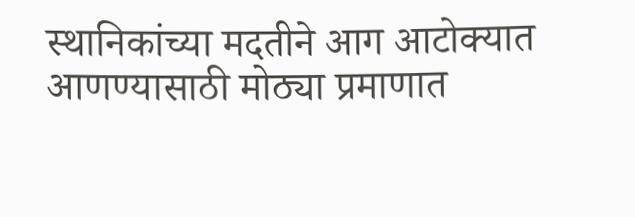स्थानिकांच्या मदतीने आग आटोक्यात आणण्यासाठी मोठ्या प्रमाणात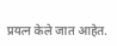प्रयत्न केले जात आहेत.